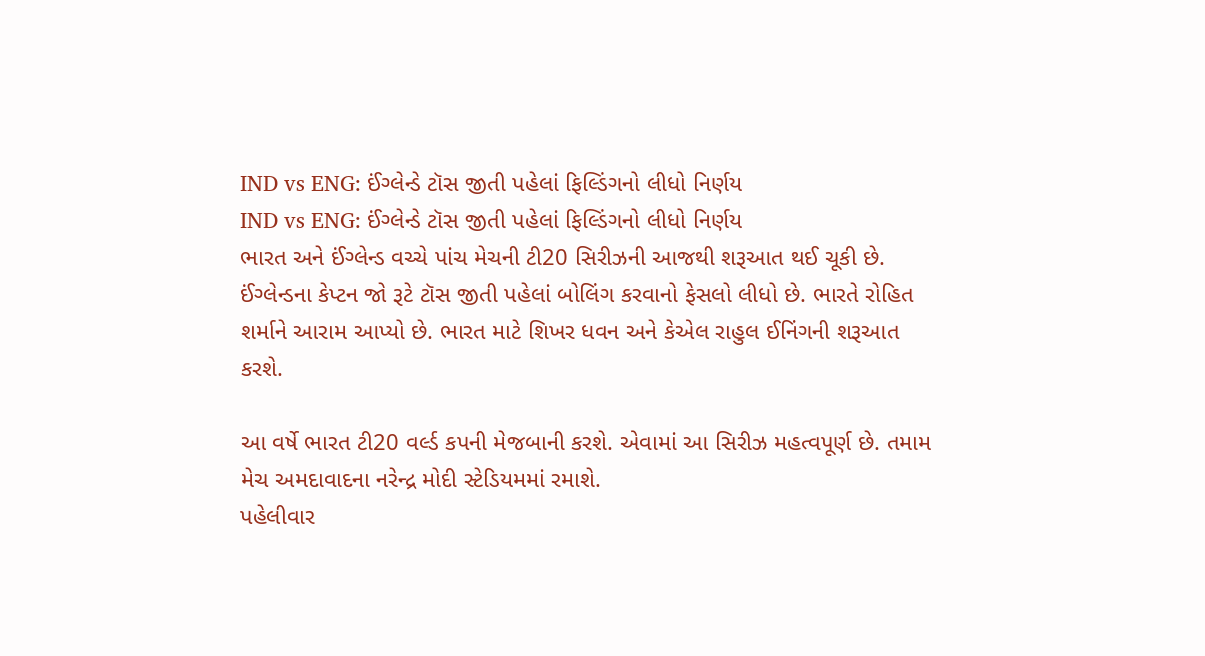IND vs ENG: ઈંગ્લેન્ડે ટૉસ જીતી પહેલાં ફિલ્ડિંગનો લીધો નિર્ણય
IND vs ENG: ઈંગ્લેન્ડે ટૉસ જીતી પહેલાં ફિલ્ડિંગનો લીધો નિર્ણય
ભારત અને ઈંગ્લેન્ડ વચ્ચે પાંચ મેચની ટી20 સિરીઝની આજથી શરૂઆત થઈ ચૂકી છે. ઈંગ્લેન્ડના કેપ્ટન જો રૂટે ટૉસ જીતી પહેલાં બોલિંગ કરવાનો ફેસલો લીધો છે. ભારતે રોહિત શર્માને આરામ આપ્યો છે. ભારત માટે શિખર ધવન અને કેએલ રાહુલ ઈનિંગની શરૂઆત કરશે.

આ વર્ષે ભારત ટી20 વર્લ્ડ કપની મેજબાની કરશે. એવામાં આ સિરીઝ મહત્વપૂર્ણ છે. તમામ મેચ અમદાવાદના નરેન્દ્ર મોદી સ્ટેડિયમમાં રમાશે.
પહેલીવાર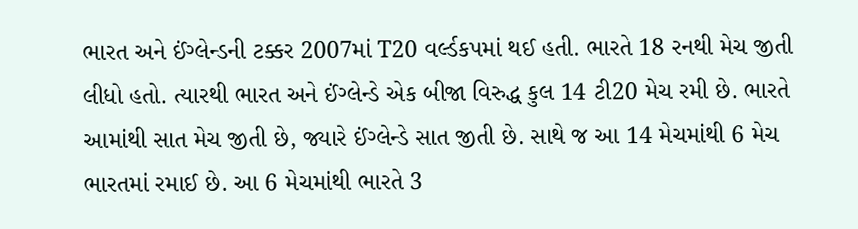ભારત અને ઈંગ્લેન્ડની ટક્કર 2007માં T20 વર્લ્ડકપમાં થઈ હતી. ભારતે 18 રનથી મેચ જીતી લીધો હતો. ત્યારથી ભારત અને ઈંગ્લેન્ડે એક બીજા વિરુદ્ધ કુલ 14 ટી20 મેચ રમી છે. ભારતે આમાંથી સાત મેચ જીતી છે, જ્યારે ઈંગ્લેન્ડે સાત જીતી છે. સાથે જ આ 14 મેચમાંથી 6 મેચ ભારતમાં રમાઈ છે. આ 6 મેચમાંથી ભારતે 3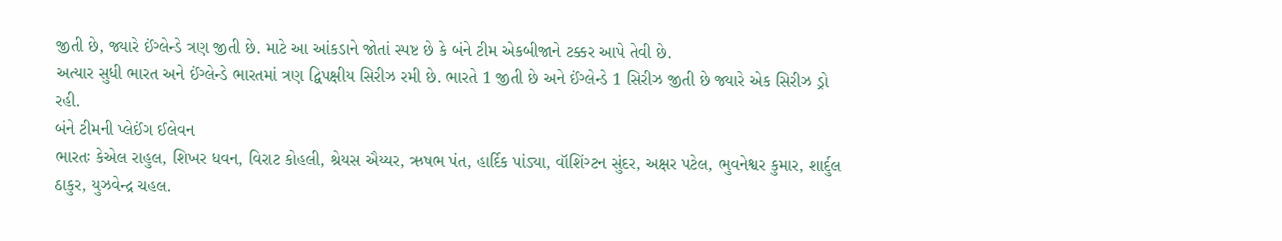જીતી છે, જ્યારે ઈંગ્લેન્ડે ત્રણ જીતી છે. માટે આ આંકડાને જોતાં સ્પષ્ટ છે કે બંને ટીમ એકબીજાને ટક્કર આપે તેવી છે.
અત્યાર સુધી ભારત અને ઈંગ્લેન્ડે ભારતમાં ત્રણ દ્વિપક્ષીય સિરીઝ રમી છે. ભારતે 1 જીતી છે અને ઈંગ્લેન્ડે 1 સિરીઝ જીતી છે જ્યારે એક સિરીઝ ડ્રો રહી.
બંને ટીમની પ્લેઈંગ ઈલેવન
ભારતઃ કેએલ રાહુલ, શિખર ધવન, વિરાટ કોહલી, શ્રેયસ ઐય્યર, ઋષભ પંત, હાર્દિક પાંડ્યા, વૉશિંગ્ટન સુંદર, અક્ષર પટેલ, ભુવનેશ્વર કુમાર, શાર્દુલ ઠાકુર, યુઝવેન્દ્ર ચહલ.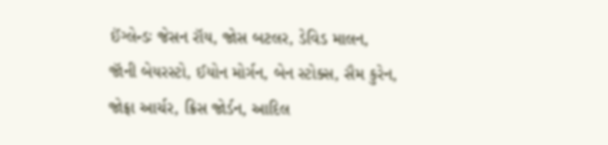ઈંગ્લેન્ડઃ જેસન રૉય, જોસ બટલર, ડેવિડ માલન, જૉની બેયરસ્ટો, ઈયોન મોર્ગન, બેન સ્ટોક્સ, સૈમ કુરેન, જોફ્રા આર્ચર, ક્રિસ જોર્ડન, આદિલ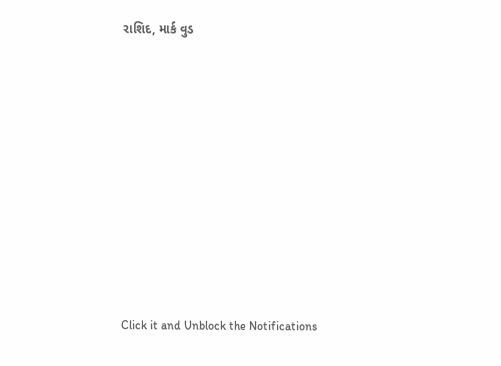રાશિદ, માર્ક વુડ












Click it and Unblock the Notifications